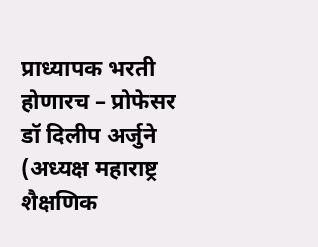प्राध्यापक भरती होणारच – प्रोफेसर डॉ दिलीप अर्जुने (अध्यक्ष महाराष्ट्र शैक्षणिक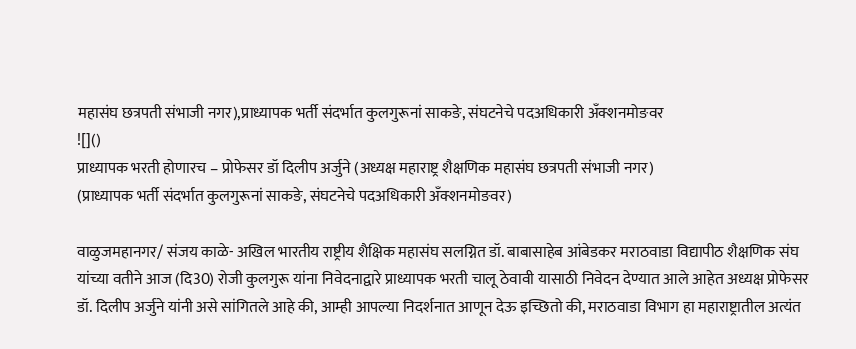महासंघ छत्रपती संभाजी नगर),प्राध्यापक भर्ती संदर्भात कुलगुरूनां साकङे, संघटनेचे पदअधिकारी अँक्शनमोङवर
![]()
प्राध्यापक भरती होणारच – प्रोफेसर डॉ दिलीप अर्जुने (अध्यक्ष महाराष्ट्र शैक्षणिक महासंघ छत्रपती संभाजी नगर)
(प्राध्यापक भर्ती संदर्भात कुलगुरूनां साकङे, संघटनेचे पदअधिकारी अँक्शनमोङवर)

वाळुजमहानगर/ संजय काळे- अखिल भारतीय राष्ट्रीय शैक्षिक महासंघ सलग्नित डॉ. बाबासाहेब आंबेडकर मराठवाडा विद्यापीठ शैक्षणिक संघ यांच्या वतीने आज (दि30) रोजी कुलगुरू यांना निवेदनाद्वारे प्राध्यापक भरती चालू ठेवावी यासाठी निवेदन देण्यात आले आहेत अध्यक्ष प्रोफेसर डॉ. दिलीप अर्जुने यांनी असे सांगितले आहे की, आम्ही आपल्या निदर्शनात आणून देऊ इच्छितो की, मराठवाडा विभाग हा महाराष्ट्रातील अत्यंत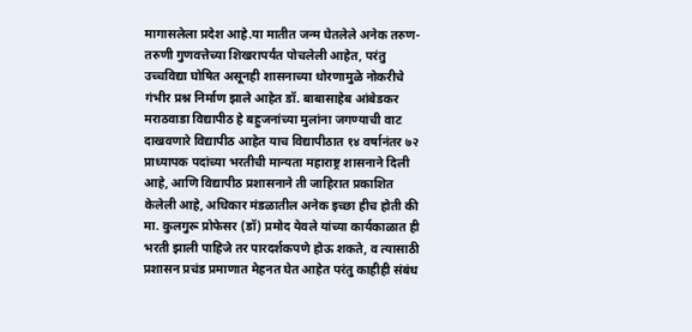मागासलेला प्रदेश आहे.या मातीत जन्म घेतलेले अनेक तरुण-तरुणी गुणवत्तेच्या शिखरापर्यंत पोचलेली आहेत, परंतु उच्चविद्या घोषित असूनही शासनाच्या धोरणामुळे नोकरीचे गंभीर प्रश्न निर्माण झाले आहेत डॉ. बाबासाहेब आंबेडकर मराठवाडा विद्यापीठ हे बहुजनांच्या मुलांना जगण्याची वाट दाखवणारे विद्यापीठ आहेत याच विद्यापीठात १४ वर्षानंतर ७२ प्राध्यापक पदांच्या भरतीची मान्यता महाराष्ट्र शासनाने दिली आहे, आणि विद्यापीठ प्रशासनाने ती जाहिरात प्रकाशित केलेली आहे, अधिकार मंडळातील अनेक इच्छा हीच होती की मा. कुलगुरू प्रोफेसर (डॉ) प्रमोद येवले यांच्या कार्यकाळात ही भरती झाली पाहिजे तर पारदर्शकपणे होऊ शकते, व त्यासाठी प्रशासन प्रचंड प्रमाणात मेहनत घेत आहेत परंतु काहीही संबंध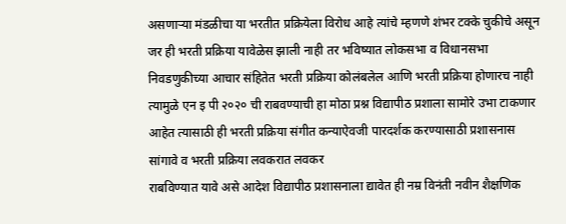असणाऱ्या मंडळीचा या भरतीत प्रक्रियेला विरोध आहे त्यांचे म्हणणे शंभर टक्के चुकीचे असून जर ही भरती प्रक्रिया यावेळेस झाली नाही तर भविष्यात लोकसभा व विधानसभा निवडणुकीच्या आचार संहितेत भरती प्रक्रिया कोलंबलेल आणि भरती प्रक्रिया होणारच नाही त्यामुळे एन इ पी २०२० ची राबवण्याची हा मोठा प्रश्न विद्यापीठ प्रशाला सामोरे उभा टाकणार आहेत त्यासाठी ही भरती प्रक्रिया संगीत कन्याऐवजी पारदर्शक करण्यासाठी प्रशासनास सांगावे व भरती प्रक्रिया लवकरात लवकर
राबविण्यात यावे असे आदेश विद्यापीठ प्रशासनाला द्यावेत ही नम्र विनंती नवीन शैक्षणिक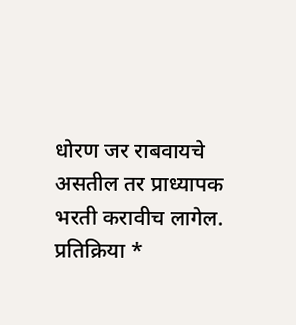धोरण जर राबवायचे असतील तर प्राध्यापक भरती करावीच लागेल.
प्रतिक्रिया *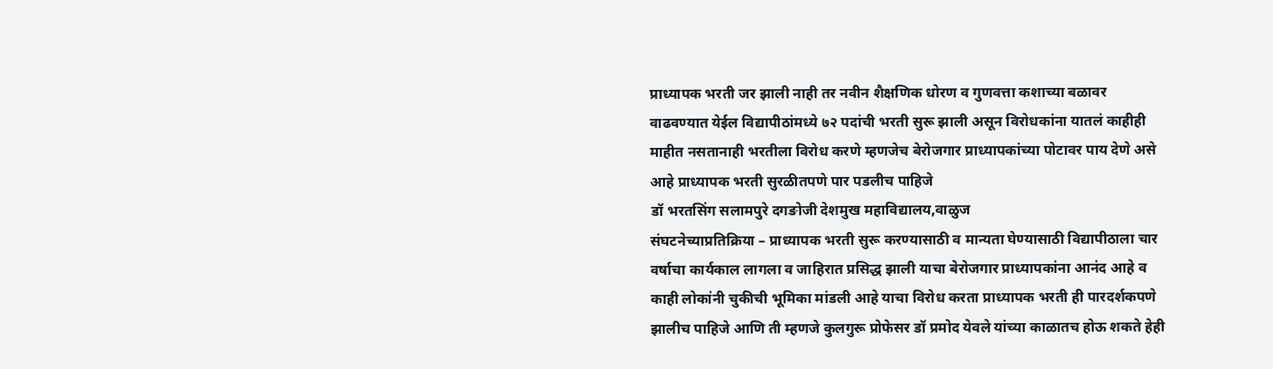प्राध्यापक भरती जर झाली नाही तर नवीन शैक्षणिक धोरण व गुणवत्ता कशाच्या बळावर वाढवण्यात येईल विद्यापीठांमध्ये ७२ पदांची भरती सुरू झाली असून विरोधकांना यातलं काहीही माहीत नसतानाही भरतीला विरोध करणे म्हणजेच बेरोजगार प्राध्यापकांच्या पोटावर पाय देणे असे आहे प्राध्यापक भरती सुरळीतपणे पार पडलीच पाहिजे
डॉ भरतसिंग सलामपुरे दगङोजी देशमुख महाविद्यालय,वाळुज
संघटनेच्याप्रतिक्रिया – प्राध्यापक भरती सुरू करण्यासाठी व मान्यता घेण्यासाठी विद्यापीठाला चार वर्षाचा कार्यकाल लागला व जाहिरात प्रसिद्ध झाली याचा बेरोजगार प्राध्यापकांना आनंद आहे व काही लोकांनी चुकीची भूमिका मांडली आहे याचा विरोध करता प्राध्यापक भरती ही पारदर्शकपणे झालीच पाहिजे आणि ती म्हणजे कुलगुरू प्रोफेसर डॉ प्रमोद येवले यांच्या काळातच होऊ शकते हेही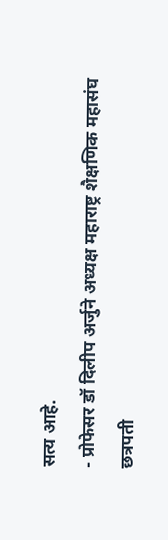सत्य आहे.
- प्रोफेसर डॉ दिलीप अर्जुने अध्यक्ष महाराष्ट्र शैक्षणिक महासंघ छत्रपती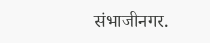संभाजीनगर.